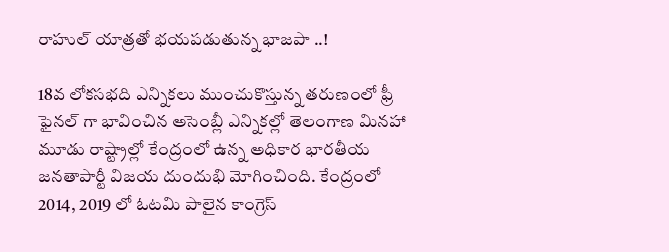రాహుల్ యాత్రతో భయపడుతున్న భాజపా ..!

18వ లోకసభది ఎన్నికలు ముంచుకొస్తున్న తరుణంలో ఫ్రీ ఫైనల్ గా భావించిన అసెంబ్లీ ఎన్నికల్లో తెలంగాణ మినహా మూడు రాష్ట్రాల్లో కేంద్రంలో ఉన్న అధికార భారతీయ జనతాపార్టీ విజయ దుందుభి మోగించింది. కేంద్రంలో 2014, 2019 లో ఓటమి పాలైన కాంగ్రెస్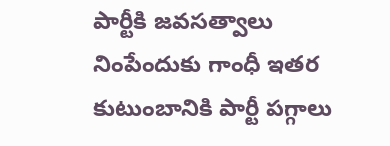పార్టీకి జవసత్వాలు నింపేందుకు గాంధీ ఇతర కుటుంబానికి పార్టీ పగ్గాలు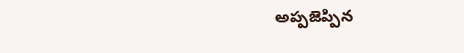అప్పజెప్పిన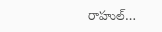రాహుల్…